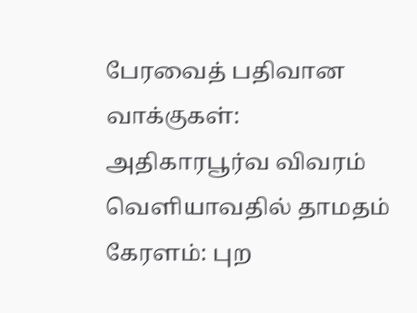பேரவைத் பதிவான வாக்குகள்: அதிகாரபூர்வ விவரம் வெளியாவதில் தாமதம் கேரளம்: புற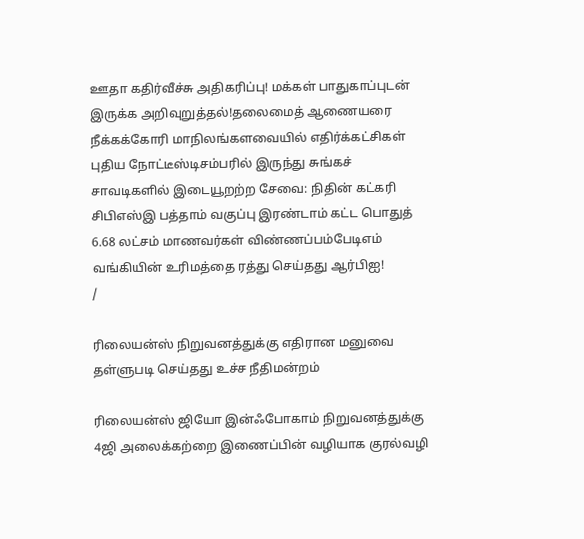ஊதா கதிர்வீச்சு அதிகரிப்பு! மக்கள் பாதுகாப்புடன் இருக்க அறிவுறுத்தல்!தலைமைத் ஆணையரை நீக்கக்கோரி மாநிலங்களவையில் எதிர்க்கட்சிகள் புதிய நோட்டீஸ்டிசம்பரில் இருந்து சுங்கச் சாவடிகளில் இடையூறற்ற சேவை: நிதின் கட்கரி சிபிஎஸ்இ பத்தாம் வகுப்பு இரண்டாம் கட்ட பொதுத் 6.68 லட்சம் மாணவர்கள் விண்ணப்பம்பேடிஎம் வங்கியின் உரிமத்தை ரத்து செய்தது ஆர்பிஐ!
/

ரிலையன்ஸ் நிறுவனத்துக்கு எதிரான மனுவை தள்ளுபடி செய்தது உச்ச நீதிமன்றம்

ரிலையன்ஸ் ஜியோ இன்ஃபோகாம் நிறுவனத்துக்கு 4ஜி அலைக்கற்றை இணைப்பின் வழியாக குரல்வழி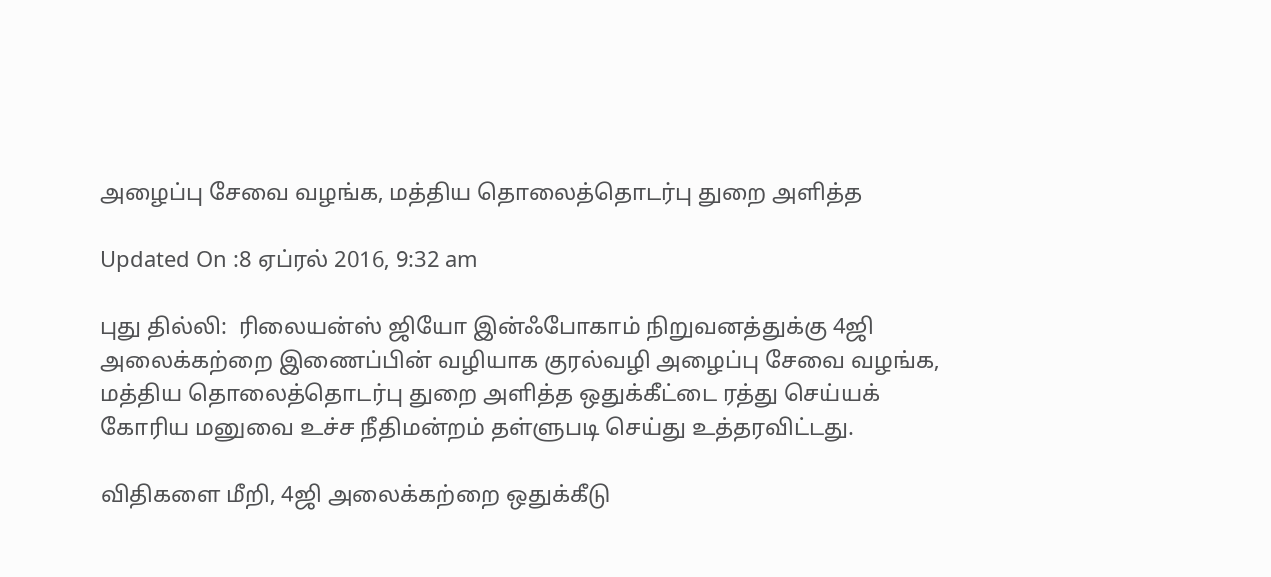அழைப்பு சேவை வழங்க, மத்திய தொலைத்தொடர்பு துறை அளித்த

Updated On :8 ஏப்ரல் 2016, 9:32 am

புது தில்லி:  ரிலையன்ஸ் ஜியோ இன்ஃபோகாம் நிறுவனத்துக்கு 4ஜி அலைக்கற்றை இணைப்பின் வழியாக குரல்வழி அழைப்பு சேவை வழங்க, மத்திய தொலைத்தொடர்பு துறை அளித்த ஒதுக்கீட்டை ரத்து செய்யக் கோரிய மனுவை உச்ச நீதிமன்றம் தள்ளுபடி செய்து உத்தரவிட்டது.

விதிகளை மீறி, 4ஜி அலைக்கற்றை ஒதுக்கீடு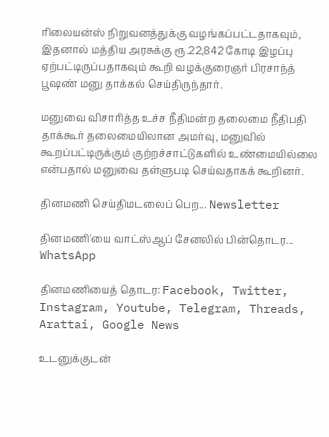ரிலையன்ஸ் நிறுவனத்துக்கு வழங்கப்பட்டதாகவும், இதனால் மத்திய அரசுக்கு ரூ.22,842 கோடி இழப்பு ஏற்பட்டிருப்பதாகவும் கூறி வழக்குரைஞர் பிரசாந்த் பூஷண் மனு தாக்கல் செய்திருந்தார்.

மனுவை விசாரித்த உச்ச நீதிமன்ற தலைமை நீதிபதி தாக்கூர் தலைமையிலான அமர்வு, மனுவில் கூறப்பட்டிருக்கும் குற்றச்சாட்டுகளில் உண்மையில்லை என்பதால் மனுவை தள்ளுபடி செய்வதாகக் கூறினர்.

தினமணி செய்திமடலைப் பெற... Newsletter

தினமணி'யை வாட்ஸ்ஆப் சேனலில் பின்தொடர... WhatsApp

தினமணியைத் தொடர: Facebook, Twitter, Instagram, Youtube, Telegram, Threads, Arattai, Google News

உடனுக்குடன்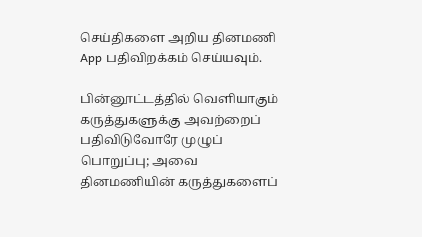செய்திகளை அறிய தினமணி App பதிவிறக்கம் செய்யவும்.

பின்னூட்டத்தில் வெளியாகும் கருத்துகளுக்கு அவற்றைப் பதிவிடுவோரே முழுப் பொறுப்பு; அவை தினமணியின் கருத்துகளைப்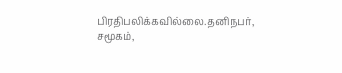பிரதிபலிக்கவில்லை.தனிநபர், சமூகம்,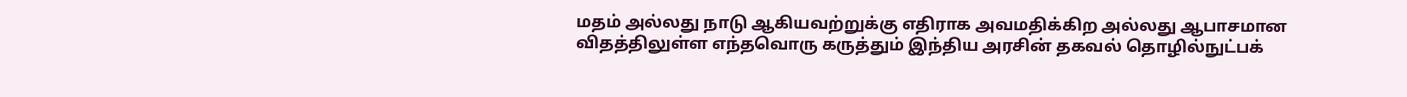மதம் அல்லது நாடு ஆகியவற்றுக்கு எதிராக அவமதிக்கிற அல்லது ஆபாசமான விதத்திலுள்ள எந்தவொரு கருத்தும் இந்திய அரசின் தகவல் தொழில்நுட்பக்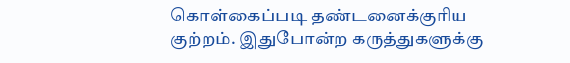கொள்கைப்படி தண்டனைக்குரிய குற்றம். இதுபோன்ற கருத்துகளுக்கு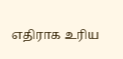எதிராக உரிய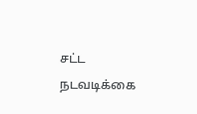சட்ட நடவடிக்கை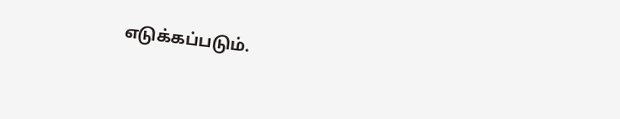எடுக்கப்படும்.